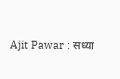Ajit Pawar : सध्या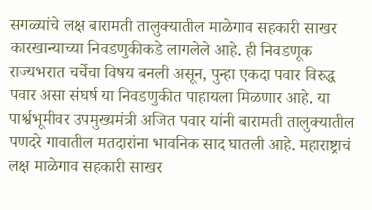सगळ्यांचे लक्ष बारामती तालुक्यातील माळेगाव सहकारी साखर कारखान्याच्या निवडणुकीकडे लागलेले आहे. ही निवडणूक राज्यभरात चर्चेचा विषय बनली असून, पुन्हा एकदा पवार विरुद्ध पवार असा संघर्ष या निवडणुकीत पाहायला मिळणार आहे. या पार्श्वभूमीवर उपमुख्यमंत्री अजित पवार यांनी बारामती तालुक्यातील पणदरे गावातील मतदारांना भावनिक साद घातली आहे. महाराष्ट्राचं लक्ष माळेगाव सहकारी साखर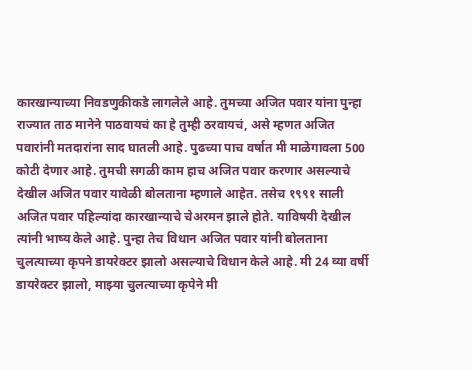कारखान्याच्या निवडणुकीकडे लागलेले आहे. तुमच्या अजित पवार यांना पुन्हा राज्यात ताठ मानेने पाठवायचं का हे तुम्ही ठरवायचं, असे म्हणत अजित पवारांनी मतदारांना साद घातली आहे. पुढच्या पाच वर्षात मी माळेगावला 500 कोटी देणार आहे. तुमची सगळी काम हाच अजित पवार करणार असल्याचे देखील अजित पवार यावेळी बोलताना म्हणाले आहेत. तसेच १९९१ साली अजित पवार पहिल्यांदा कारखान्याचे चेअरमन झाले होते. याविषयी देखील त्यांनी भाष्य केले आहे. पुन्हा तेच विधान अजित पवार यांनी बोलताना चुलत्याच्या कृपने डायरेक्टर झालो असल्याचे विधान केले आहे. मी 24 व्या वर्षी डायरेक्टर झालो, माझ्या चुलत्याच्या कृपेने मी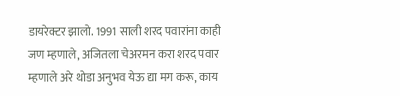डायरेक्टर झालो. 1991 साली शरद पवारांना काही जण म्हणाले, अजितला चेअरमन करा शरद पवार म्हणाले अरे थोडा अनुभव येऊ द्या मग करू, काय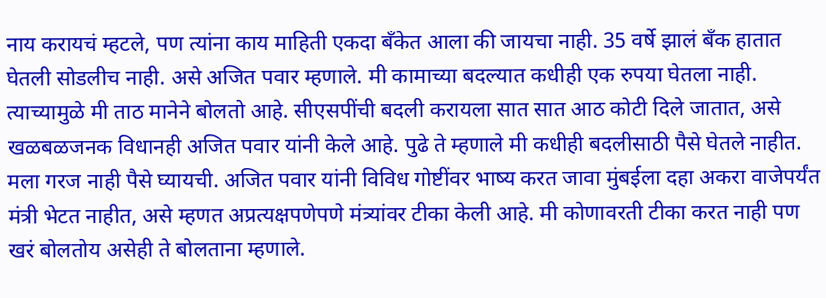नाय करायचं म्हटले, पण त्यांना काय माहिती एकदा बँकेत आला की जायचा नाही. 35 वर्षे झालं बँक हातात घेतली सोडलीच नाही. असे अजित पवार म्हणाले. मी कामाच्या बदल्यात कधीही एक रुपया घेतला नाही. त्याच्यामुळे मी ताठ मानेने बोलतो आहे. सीएसपींची बदली करायला सात सात आठ कोटी दिले जातात, असे खळबळजनक विधानही अजित पवार यांनी केले आहे. पुढे ते म्हणाले मी कधीही बदलीसाठी पैसे घेतले नाहीत. मला गरज नाही पैसे घ्यायची. अजित पवार यांनी विविध गोष्टींवर भाष्य करत जावा मुंबईला दहा अकरा वाजेपर्यंत मंत्री भेटत नाहीत, असे म्हणत अप्रत्यक्षपणेपणे मंत्र्यांवर टीका केली आहे. मी कोणावरती टीका करत नाही पण खरं बोलतोय असेही ते बोलताना म्हणाले.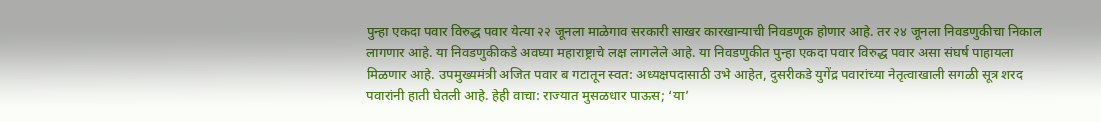पुन्हा एकदा पवार विरुद्ध पवार येत्या २२ जूनला माळेगाव सरकारी साखर कारखान्याची निवडणूक होणार आहे. तर २४ जूनला निवडणुकीचा निकाल लागणार आहे. या निवडणुकीकडे अवघ्या महाराष्ट्राचे लक्ष लागलेले आहे. या निवडणुकीत पुन्हा एकदा पवार विरुद्ध पवार असा संघर्ष पाहायला मिळणार आहे. उपमुख्यमंत्री अजित पवार ब गटातून स्वत: अध्यक्षपदासाठी उभे आहेत, दुसरीकडे युगेंद्र पवारांच्या नेतृत्वाखाली सगळी सूत्र शरद पवारांनी हाती घेतली आहे. हेही वाचा: राज्यात मुसळधार पाऊस; ‘या’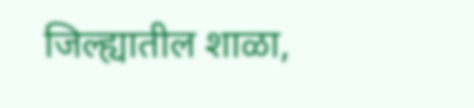जिल्ह्यातील शाळा,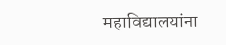महाविद्यालयांना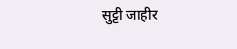सुट्टी जाहीर